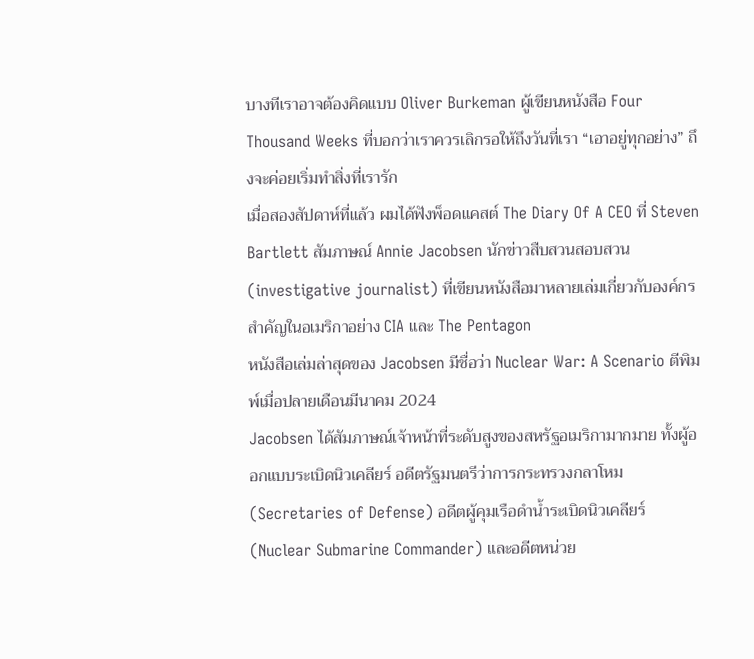บางทีเราอาจต้องคิดแบบ Oliver Burkeman ผู้เขียนหนังสือ Four Thousand Weeks ที่บอกว่าเราควรเลิกรอให้ถึงวันที่เรา “เอาอยู่ทุกอย่าง” ถึงจะค่อยเริ่มทำสิ่งที่เรารัก
เมื่อสองสัปดาห์ที่แล้ว ผมได้ฟังพ็อดแคสต์ The Diary Of A CEO ที่ Steven Bartlett สัมภาษณ์ Annie Jacobsen นักข่าวสืบสวนสอบสวน (investigative journalist) ที่เขียนหนังสือมาหลายเล่มเกี่ยวกับองค์กรสำคัญในอเมริกาอย่าง CIA และ The Pentagon
หนังสือเล่มล่าสุดของ Jacobsen มีชื่อว่า Nuclear War: A Scenario ตีพิมพ์เมื่อปลายเดือนมีนาคม 2024
Jacobsen ได้สัมภาษณ์เจ้าหน้าที่ระดับสูงของสหรัฐอเมริกามากมาย ทั้งผู้ออกแบบระเบิดนิวเคลียร์ อดีตรัฐมนตรีว่าการกระทรวงกลาโหม (Secretaries of Defense) อดีตผู้คุมเรือดำน้ำระเบิดนิวเคลียร์ (Nuclear Submarine Commander) และอดีตหน่วย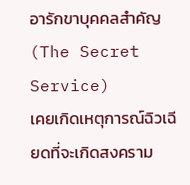อารักขาบุคคลสำคัญ (The Secret Service)
เคยเกิดเหตุการณ์ฉิวเฉียดที่จะเกิดสงคราม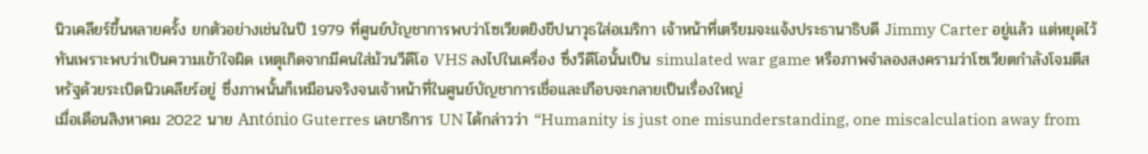นิวเคลียร์ขึ้นหลายครั้ง ยกตัวอย่างเช่นในปี 1979 ที่ศูนย์บัญชาการพบว่าโซเวียตยิงขีปนาวุธใส่อเมริกา เจ้าหน้าที่เตรียมจะแจ้งประธานาธิบดี Jimmy Carter อยู่แล้ว แต่หยุดไว้ทันเพราะพบว่าเป็นความเข้าใจผิด เหตุเกิดจากมีคนใส่ม้วนวีดีโอ VHS ลงไปในเครื่อง ซึ่งวีดีโอนั้นเป็น simulated war game หรือภาพจำลองสงครามว่าโซเวียตกำลังโจมตีสหรัฐด้วยระเบิดนิวเคลียร์อยู่ ซึ่งภาพนั้นก็เหมือนจริงจนเจ้าหน้าที่ในศูนย์บัญชาการเชื่อและเกือบจะกลายเป็นเรื่องใหญ่
เมื่อเดือนสิงหาคม 2022 นาย António Guterres เลขาธิการ UN ได้กล่าวว่า “Humanity is just one misunderstanding, one miscalculation away from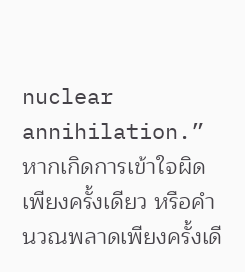nuclear annihilation.” หากเกิดการเข้าใจผิดเพียงครั้งเดียว หรือคำนวณพลาดเพียงครั้งเดี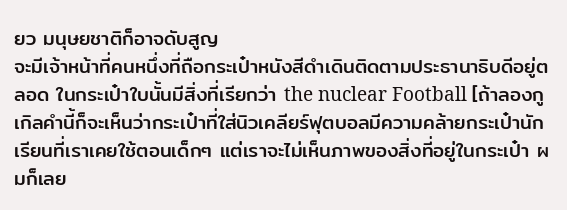ยว มนุษยชาติก็อาจดับสูญ
จะมีเจ้าหน้าที่คนหนึ่งที่ถือกระเป๋าหนังสีดำเดินติดตามประธานาธิบดีอยู่ตลอด ในกระเป๋าใบนั้นมีสิ่งที่เรียกว่า the nuclear Football [ถ้าลองกูเกิลคำนี้ก็จะเห็นว่ากระเป๋าที่ใส่นิวเคลียร์ฟุตบอลมีความคล้ายกระเป๋านักเรียนที่เราเคยใช้ตอนเด็กๆ แต่เราจะไม่เห็นภาพของสิ่งที่อยู่ในกระเป๋า ผมก็เลย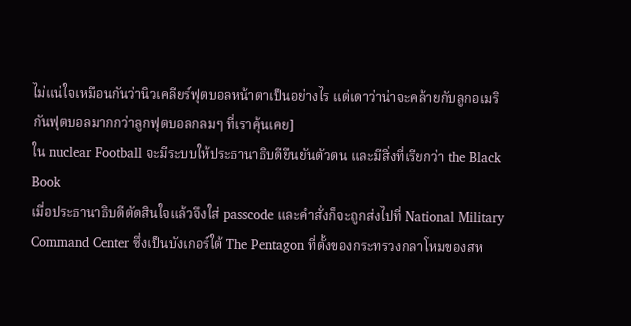ไม่แน่ใจเหมือนกันว่านิวเคลียร์ฟุตบอลหน้าตาเป็นอย่างไร แต่เดาว่าน่าจะคล้ายกับลูกอเมริกันฟุตบอลมากกว่าลูกฟุตบอลกลมๆ ที่เราคุ้นเคย]
ใน nuclear Football จะมีระบบให้ประธานาธิบดียืนยันตัวตน และมีสิ่งที่เรียกว่า the Black Book
เมื่อประธานาธิบดีตัดสินใจแล้วจึงใส่ passcode และคำสั่งก็จะถูกส่งไปที่ National Military Command Center ซึ่งเป็นบังเกอร์ใต้ The Pentagon ที่ตั้งของกระทรวงกลาโหมของสห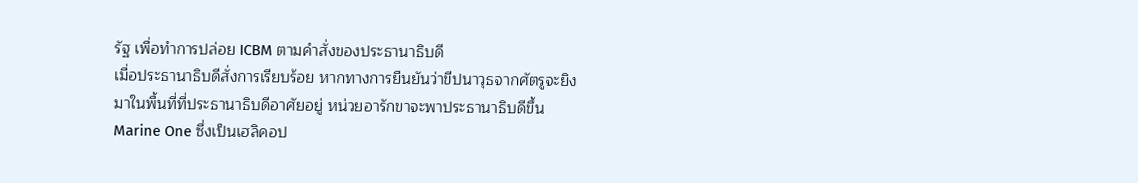รัฐ เพื่อทำการปล่อย ICBM ตามคำสั่งของประธานาธิบดี
เมื่อประธานาธิบดีสั่งการเรียบร้อย หากทางการยืนยันว่าขีปนาวุธจากศัตรูจะยิงมาในพื้นที่ที่ประธานาธิบดีอาศัยอยู่ หน่วยอารักขาจะพาประธานาธิบดีขึ้น Marine One ซึ่งเป็นเฮลิคอป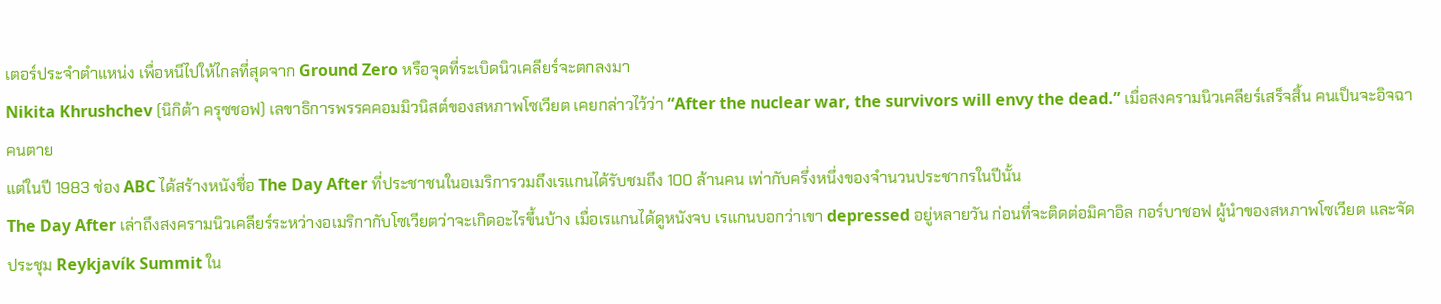เตอร์ประจำตำแหน่ง เพื่อหนีไปให้ไกลที่สุดจาก Ground Zero หรือจุดที่ระเบิดนิวเคลียร์จะตกลงมา
Nikita Khrushchev (นิกิต้า ครุซชอฟ) เลขาธิการพรรคคอมมิวนิสต์ของสหภาพโซเวียต เคยกล่าวไว้ว่า “After the nuclear war, the survivors will envy the dead.” เมื่อสงครามนิวเคลียร์เสร็จสิ้น คนเป็นจะอิจฉาคนตาย
แต่ในปี 1983 ช่อง ABC ได้สร้างหนังชื่อ The Day After ที่ประชาชนในอเมริการวมถึงเรแกนได้รับชมถึง 100 ล้านคน เท่ากับครึ่งหนึ่งของจำนวนประชากรในปีนั้น
The Day After เล่าถึงสงครามนิวเคลียร์ระหว่างอเมริกากับโซเวียตว่าจะเกิดอะไรขึ้นบ้าง เมื่อเรแกนได้ดูหนังจบ เรแกนบอกว่าเขา depressed อยู่หลายวัน ก่อนที่จะติดต่อมิคาอิล กอร์บาชอฟ ผู้นำของสหภาพโซเวียต และจัดประชุม Reykjavík Summit ใน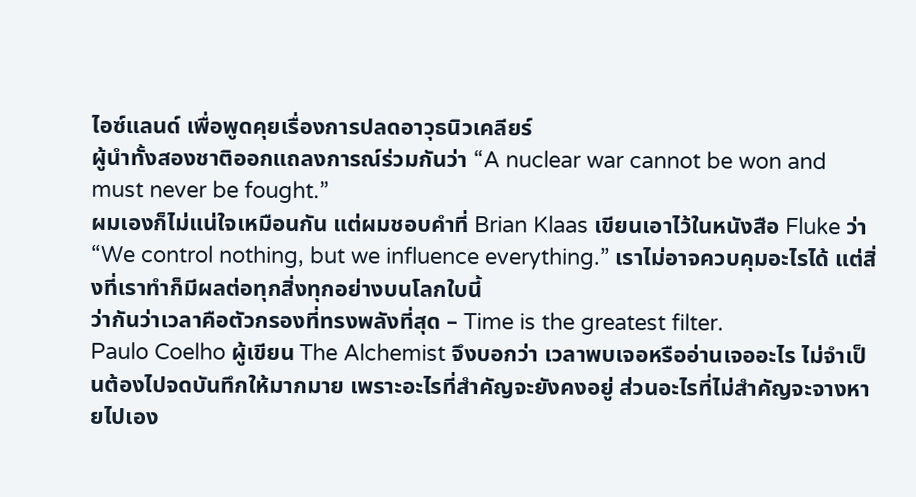ไอซ์แลนด์ เพื่อพูดคุยเรื่องการปลดอาวุธนิวเคลียร์
ผู้นำทั้งสองชาติออกแถลงการณ์ร่วมกันว่า “A nuclear war cannot be won and must never be fought.”
ผมเองก็ไม่แน่ใจเหมือนกัน แต่ผมชอบคำที่ Brian Klaas เขียนเอาไว้ในหนังสือ Fluke ว่า “We control nothing, but we influence everything.” เราไม่อาจควบคุมอะไรได้ แต่สิ่งที่เราทำก็มีผลต่อทุกสิ่งทุกอย่างบนโลกใบนี้
ว่ากันว่าเวลาคือตัวกรองที่ทรงพลังที่สุด – Time is the greatest filter.
Paulo Coelho ผู้เขียน The Alchemist จึงบอกว่า เวลาพบเจอหรืออ่านเจออะไร ไม่จำเป็นต้องไปจดบันทึกให้มากมาย เพราะอะไรที่สำคัญจะยังคงอยู่ ส่วนอะไรที่ไม่สำคัญจะจางหายไปเอง